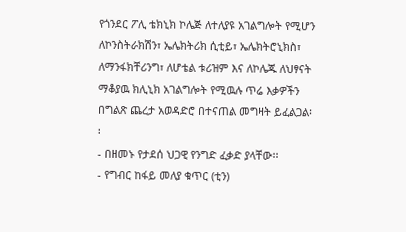የጎንደር ፖሊ ቴክኒክ ኮሌጅ ለተለያዩ አገልግሎት የሚሆን ለኮንስትራክሽን፣ ኤሌክትሪክ ሲቲይ፣ ኤሌክትሮኒክስ፣ ለማንፋክቸሪንግ፣ ለሆቴል ቱሪዝም እና ለኮሌጁ ለህፃናት ማቆያዉ ክሊኒክ አገልግሎት የሚዉሉ ጥሬ እቃዎችን በግልጽ ጨረታ አወዳድሮ በተናጠል መግዛት ይፈልጋል፡፡
- በዘመኑ የታደሰ ህጋዊ የንግድ ፈቃድ ያላቸው፡፡
- የግብር ከፋይ መለያ ቁጥር (ቲን)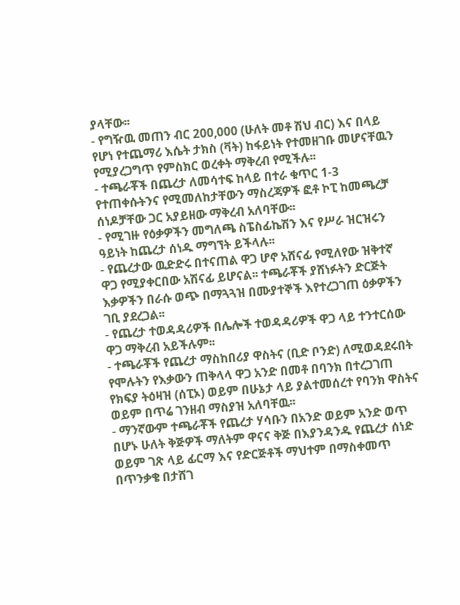ያላቸው፡፡
- የግዥዉ መጠን ብር 200,000 (ሁለት መቶ ሽህ ብር) እና በላይ የሆነ የተጨማሪ እሴት ታክስ (ቫት) ከፋይነት የተመዘገቡ መሆናቸዉን የሚያረጋግጥ የምስክር ወረቀት ማቅረብ የሚችሉ፡፡
- ተጫራቾች በጨረታ ለመሳተፍ ከላይ በተራ ቁጥር 1-3 የተጠቀሱትንና የሚመለከታቸውን ማስረጃዎች ፎቶ ኮፒ ከመጫረቻ ሰነዶቻቸው ጋር አያይዘው ማቅረብ አለባቸው፡፡
- የሚገዙ የዕቃዎችን መግለጫ ስፔስፊኬሽን እና የሥራ ዝርዝሩን ዓይነት ከጨረታ ሰነዱ ማግኘት ይችላሉ፡፡
- የጨረታው ዉድድሩ በተናጠል ዋጋ ሆኖ አሸናፊ የሚለየው ዝቅተኛ ዋጋ የሚያቀርበው አሽናፊ ይሆናል፡፡ ተጫራቾች ያሸነፉትን ድርጅት እቃዎችን በራሱ ወጭ በማጓጓዝ በሙያተኞች እየተረጋገጠ ዕቃዎችን ገቢ ያደረጋል፡፡
- የጨረታ ተወዳዳሪዎች በሌሎች ተወዳዳሪዎች ዋጋ ላይ ተንተርሰው ዋጋ ማቅረብ አይችሉም፡፡
- ተጫራቾች የጨረታ ማስከበሪያ ዋስትና (ቢድ ቦንድ) ለሚወዳደሩበት የሞሉትን የእቃውን ጠቅላላ ዋጋ አንድ በመቶ በባንክ በተረጋገጠ የክፍያ ትዕዛዝ (ሰፒኦ) ወይም በሁኔታ ላይ ያልተመሰረተ የባንክ ዋስትና ወይም በጥሬ ገንዘብ ማስያዝ አለባቸዉ፡፡
- ማንኛውም ተጫራቾች የጨረታ ሃሳቡን በአንድ ወይም አንድ ወጥ በሆኑ ሁለት ቅጅዎች ማለትም ዋናና ቅጅ በእያንዳንዱ የጨረታ ሰነድ ወይም ገጽ ላይ ፊርማ እና የድርጅቶች ማህተም በማስቀመጥ በጥንቃቄ በታሸገ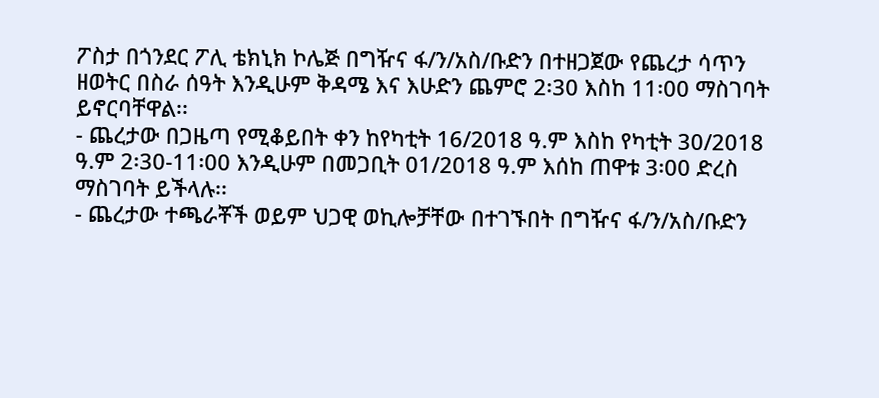ፖስታ በጎንደር ፖሊ ቴክኒክ ኮሌጅ በግዥና ፋ/ን/አስ/ቡድን በተዘጋጀው የጨረታ ሳጥን ዘወትር በስራ ሰዓት እንዲሁም ቅዳሜ እና እሁድን ጨምሮ 2፡30 እስከ 11፡00 ማስገባት ይኖርባቸዋል፡፡
- ጨረታው በጋዜጣ የሚቆይበት ቀን ከየካቲት 16/2018 ዓ.ም እስከ የካቲት 30/2018 ዓ.ም 2፡30-11፡00 እንዲሁም በመጋቢት 01/2018 ዓ.ም እሰከ ጠዋቱ 3፡00 ድረስ ማስገባት ይችላሉ፡፡
- ጨረታው ተጫራቾች ወይም ህጋዊ ወኪሎቻቸው በተገኙበት በግዥና ፋ/ን/አስ/ቡድን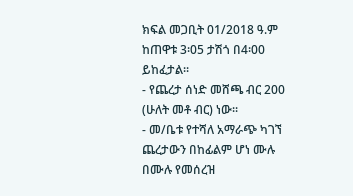ክፍል መጋቢት 01/2018 ዓ.ም ከጠዋቱ 3፡05 ታሽጎ በ4፡00 ይከፈታል፡፡
- የጨረታ ሰነድ መሸጫ ብር 200 (ሁለት መቶ ብር) ነው፡፡
- መ/ቤቱ የተሻለ አማራጭ ካገኘ ጨረታውን በከፊልም ሆነ ሙሉ በሙሉ የመሰረዝ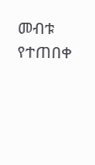መብቱ የተጠበቀ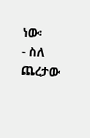ነው፡
- ስለ ጨረታው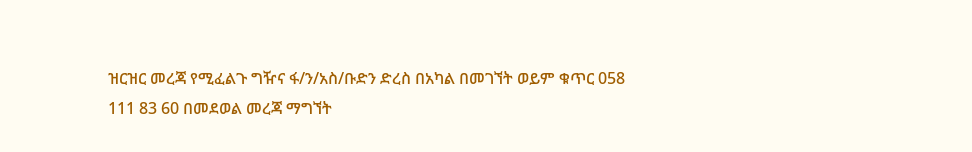ዝርዝር መረጃ የሚፈልጉ ግዥና ፋ/ን/አስ/ቡድን ድረስ በአካል በመገኘት ወይም ቁጥር 058 111 83 60 በመደወል መረጃ ማግኘት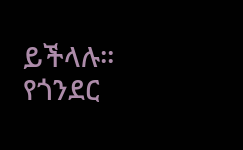ይችላሉ፡፡
የጎንደር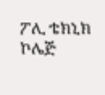ፖሊ ቴክኒክ ኮሌጅ